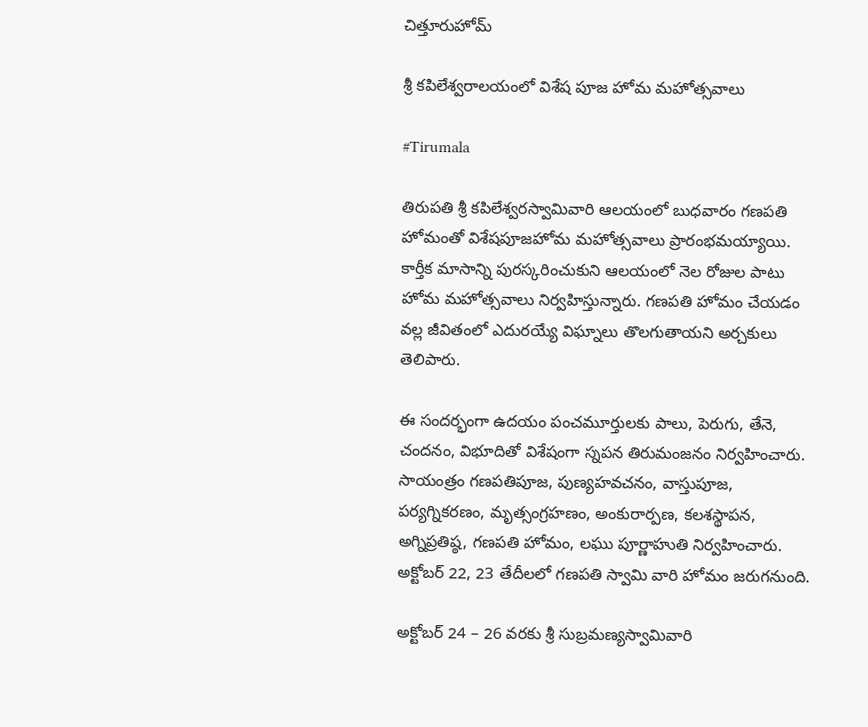చిత్తూరుహోమ్

శ్రీ కపిలేశ్వరాలయంలో విశేష‌ పూజ హోమ మ‌హోత్స‌వాలు

#Tirumala

తిరుపతి శ్రీ కపిలేశ్వరస్వామివారి ఆలయంలో బుధవారం గణపతి హోమంతో విశేషపూజహోమ మహోత్సవాలు ప్రారంభమయ్యాయి. కార్తీక మాసాన్ని పురస్కరించుకుని ఆలయంలో నెల రోజుల పాటు హోమ మహోత్సవాలు నిర్వహిస్తున్నారు. గణపతి హోమం చేయడం వల్ల జీవితంలో ఎదురయ్యే విఘ్నాలు తొలగుతాయని అర్చకులు తెలిపారు.

ఈ సంద‌ర్భంగా ఉద‌యం పంచ‌మూర్తుల‌కు పాలు, పెరుగు, తేనె, చంద‌నం, విభూదితో విశేషంగా స్న‌ప‌న తిరుమంజ‌నం నిర్వ‌హించారు. సాయంత్రం గ‌ణ‌ప‌తిపూజ‌, పుణ్య‌హ‌వ‌చ‌నం, వాస్తుపూజ‌, ప‌ర్య‌గ్నిక‌ర‌ణం, మృత్సంగ్ర‌హ‌ణం, అంకురార్ప‌ణ‌, క‌ల‌శ‌స్థాప‌న‌, అగ్నిప్ర‌తిష్ఠ‌, గ‌ణ‌ప‌తి హోమం, ల‌ఘు పూర్ణాహుతి నిర్వ‌హించారు. అక్టోబర్ 22, 23 తేదీల‌లో గణపతి స్వామి వారి హోమం జరుగనుంది.

అక్టోబర్ 24 – 26 వరకు శ్రీ సుబ్రమణ్యస్వామివారి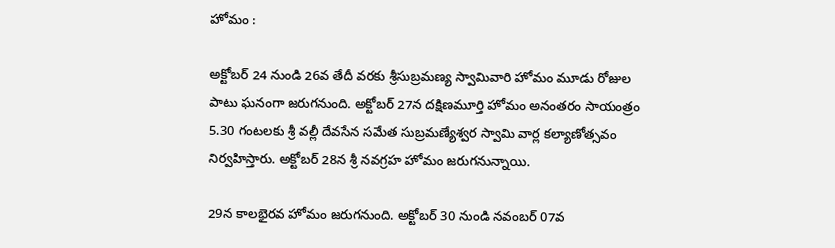హోమం :

అక్టోబర్ 24 నుండి 26వ తేదీ వరకు శ్రీసుబ్రమణ్య స్వామివారి హోమం మూడు రోజుల పాటు ఘనంగా జరుగనుంది. అక్టోబర్ 27న దక్షిణమూర్తి హోమం అనంతరం సాయంత్రం 5.30 గంట‌ల‌కు శ్రీ వల్లీ దేవసేన సమేత సుబ్రమణ్యేశ్వర స్వామి వార్ల క‌ల్యాణోత్సవం నిర్వ‌హిస్తారు. అక్టోబర్ 28న శ్రీ నవగ్రహ హోమం జరుగనున్నాయి.

29న కాలభైరవ హోమం జరుగనుంది. అక్టోబర్ 30 నుండి నవంబర్ 07వ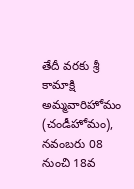తేదీ వరకు శ్రీ కామాక్షి అమ్మవారిహోమం (చండీహోమం), నవంబరు 08 నుంచి 18వ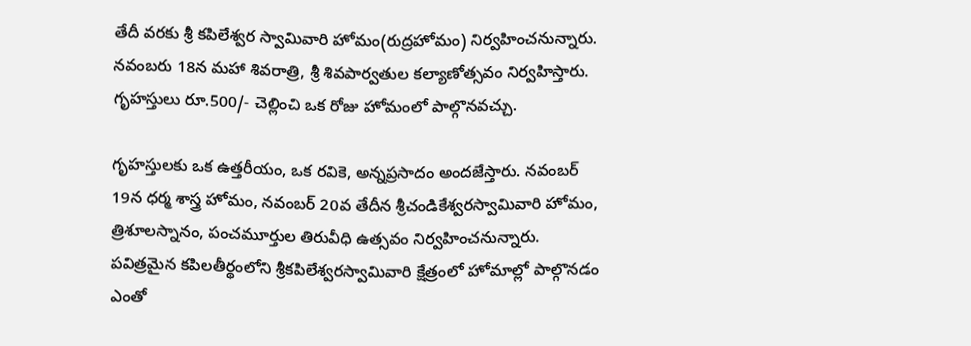తేదీ వరకు శ్రీ కపిలేశ్వర స్వామివారి హోమం(రుద్రహోమం) నిర్వ‌హించ‌నున్నారు. న‌వంబరు 18న మహా శివరాత్రి, శ్రీ శివ‌పార్వ‌తుల క‌ల్యాణోత్సవం నిర్వహిస్తారు. గృహస్తులు రూ.500/- చెల్లించి ఒక రోజు హోమంలో పాల్గొనవచ్చు.

గృహస్తులకు ఒక ఉత్తరీయం, ఒక రవికె, అన్నప్రసాదం అందజేస్తారు. నవంబర్ 19న ధర్మ శాస్త్ర హోమం, నవంబర్ 20వ తేదీన శ్రీచండికేశ్వరస్వామివారి హోమం, త్రిశూలస్నానం, పంచమూర్తుల తిరువీధి ఉత్సవం నిర్వహించనున్నారు. పవిత్రమైన కపిలతీర్థంలోని శ్రీకపిలేశ్వరస్వామివారి క్షేత్రంలో హోమాల్లో పాల్గొన‌డం ఎంతో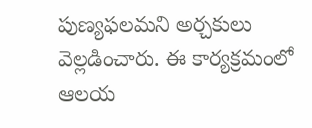పుణ్యఫలమని అర్చకులు వెల్లడించారు. ఈ కార్యక్రమంలో ఆల‌య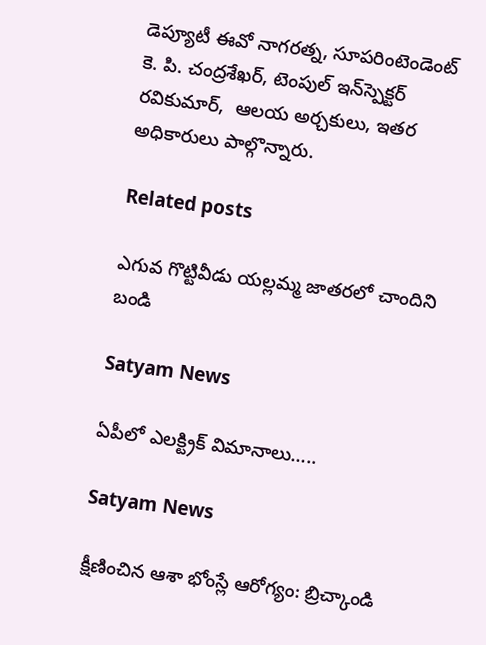డెప్యూటీ ఈవో నాగరత్న, సూప‌రింటెండెంట్ కె. పి. చంద్రశేఖర్, టెంపుల్‌ ఇన్‌స్పెక్టర్ రవికుమార్,  ఆలయ అర్చకులు, ఇతర అధికారులు పాల్గొన్నారు.

Related posts

ఎగువ గొట్టివీడు యల్లమ్మ జాతరలో చాందిని బండి

Satyam News

ఏపీలో ఎలక్ట్రిక్‌ విమానాలు…..

Satyam News

క్షీణించిన ఆశా భోంస్లే ఆరోగ్యం: బ్రిచ్కాండి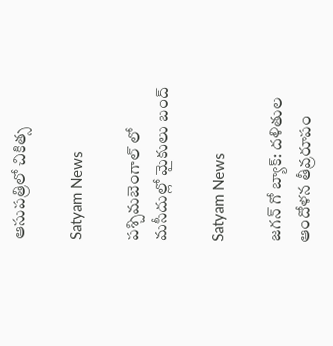ఆసుపత్రిలో చికిత్స

Satyam News

పశ్చిమబెంగాల్ లో మసీదుల్లో మైకులు బంద్

Satyam News

జగన్ గో బ్యాక్: దళితుల ఆందోళన తీవ్రరూపం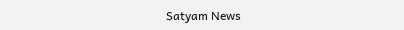Satyam News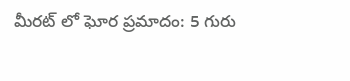మీరట్ లో ఘోర ప్రమాదం: 5 గురు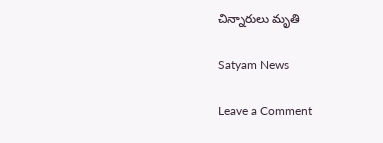చిన్నారులు మృతి

Satyam News

Leave a Comment